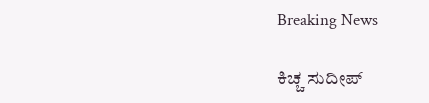Breaking News

ಕಿಚ್ಚ ಸುದೀಪ್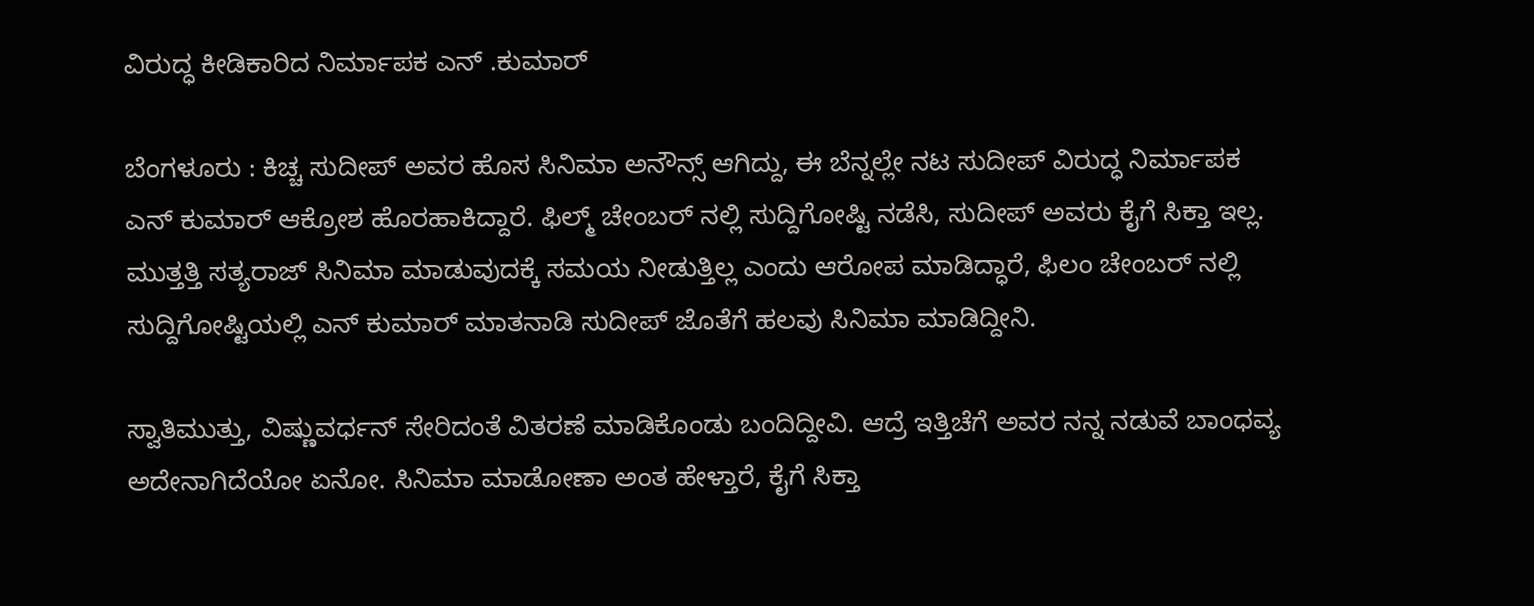ವಿರುದ್ಧ ಕೀಡಿಕಾರಿದ ನಿರ್ಮಾಪಕ ಎನ್‌ .ಕುಮಾರ್

ಬೆಂಗಳೂರು : ಕಿಚ್ಚ ಸುದೀಪ್ ಅವರ ಹೊಸ ಸಿನಿಮಾ ಅನೌನ್ಸ್ ಆಗಿದ್ದು, ಈ ಬೆನ್ನಲ್ಲೇ ನಟ ಸುದೀಪ್ ವಿರುದ್ಧ ನಿರ್ಮಾಪಕ ಎನ್ ಕುಮಾರ್ ಆಕ್ರೋಶ ಹೊರಹಾಕಿದ್ದಾರೆ. ಫಿಲ್ಮ್ ಚೇಂಬರ್ ನಲ್ಲಿ ಸುದ್ದಿಗೋಷ್ಟಿ ನಡೆಸಿ, ಸುದೀಪ್ ಅವರು ಕೈಗೆ ಸಿಕ್ತಾ ಇಲ್ಲ. ಮುತ್ತತ್ತಿ ಸತ್ಯರಾಜ್ ಸಿನಿಮಾ ಮಾಡುವುದಕ್ಕೆ ಸಮಯ ನೀಡುತ್ತಿಲ್ಲ ಎಂದು ಆರೋಪ ಮಾಡಿದ್ಧಾರೆ, ಫಿಲಂ ಚೇಂಬರ್ ನಲ್ಲಿ ಸುದ್ದಿಗೋಷ್ಟಿಯಲ್ಲಿ ಎನ್ ಕುಮಾರ್ ಮಾತನಾಡಿ ಸುದೀಪ್ ಜೊತೆಗೆ ಹಲವು ಸಿನಿಮಾ ಮಾಡಿದ್ದೀನಿ.

ಸ್ವಾತಿ‌ಮುತ್ತು, ವಿಷ್ಣುವರ್ಧನ್ ಸೇರಿದಂತೆ ವಿತರಣೆ ಮಾಡಿಕೊಂಡು ಬಂದಿದ್ದೀವಿ. ಆದ್ರೆ ಇತ್ತಿಚೆಗೆ ಅವರ ನನ್ನ ನಡುವೆ ಬಾಂಧವ್ಯ ಅದೇನಾಗಿದೆಯೋ ಏನೋ. ಸಿನಿಮಾ ಮಾಡೋಣಾ ಅಂತ ಹೇಳ್ತಾರೆ, ಕೈಗೆ ಸಿಕ್ತಾ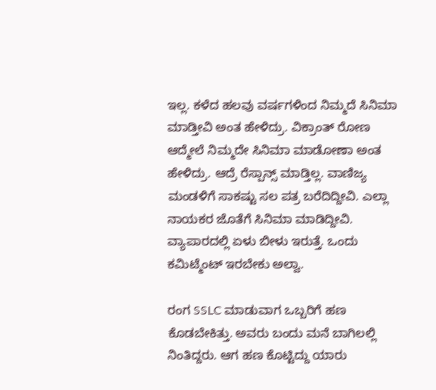ಇಲ್ಲ. ಕಳೆದ ಹಲವು ವರ್ಷಗಳಿಂದ ನಿಮ್ಮದೆ ಸಿನಿಮಾ ಮಾಡ್ತೀವಿ ಅಂತ ಹೇಳಿದ್ರು. ವಿಕ್ರಾಂತ್ ರೋಣ ಆದ್ಮೇಲೆ ನಿಮ್ಮದೇ ಸಿನಿಮಾ ಮಾಡೋಣಾ ಅಂತ ಹೇಳಿದ್ರು. ಆದ್ರೆ ರೆಸ್ಪಾನ್ಸ್ ಮಾಡ್ತಿಲ್ಲ. ವಾಣಿಜ್ಯ ಮಂಡಳಿಗೆ ಸಾಕಷ್ಟು ಸಲ ಪತ್ರ ಬರೆದಿದ್ದೀವಿ. ಎಲ್ಲಾ ನಾಯಕರ ಜೊತೆಗೆ ಸಿನಿಮಾ ಮಾಡಿದ್ದೀವಿ. ವ್ಯಾಪಾರದಲ್ಲಿ ಏಳು ಬೀಳು ಇರುತ್ತೆ‌. ಒಂದು ಕಮಿಟ್ಮೆಂಟ್ ಇರಬೇಕು ಅಲ್ವಾ.

ರಂಗ SSLC ಮಾಡುವಾಗ ಒಬ್ಬರಿಗೆ ಹಣ ಕೊಡಬೇಕಿತ್ತು. ಅವರು ಬಂದು ಮನೆ ಬಾಗಿಲಲ್ಲಿ ನಿಂತಿದ್ದರು. ಆಗ ಹಣ ಕೊಟ್ಟಿದ್ದು ಯಾರು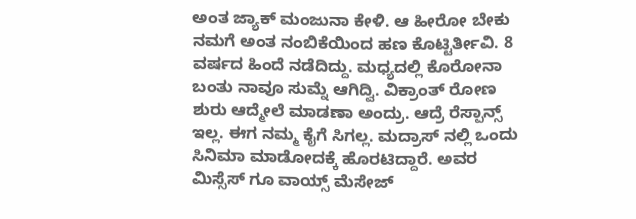ಅಂತ ಜ್ಯಾಕ್ ಮಂಜುನಾ ಕೇಳಿ. ಆ ಹೀರೋ ಬೇಕು ನಮಗೆ ಅಂತ ನಂಬಿಕೆಯಿಂದ ಹಣ ಕೊಟ್ಟಿರ್ತೀವಿ. 8 ವರ್ಷದ ಹಿಂದೆ‌ ನಡೆದಿದ್ದು. ಮಧ್ಯದಲ್ಲಿ ಕೊರೋನಾ ಬಂತು ನಾವೂ ಸುಮ್ನೆ ಆಗಿದ್ವಿ. ವಿಕ್ರಾಂತ್ ರೋಣ ಶುರು ಆದ್ಮೇಲೆ ಮಾಡಣಾ ಅಂದ್ರು. ಆದ್ರೆ ರೆಸ್ಪಾನ್ಸ್ ಇಲ್ಲ. ಈಗ ನಮ್ಮ ಕೈಗೆ ಸಿಗಲ್ಲ. ಮದ್ರಾಸ್ ನಲ್ಲಿ ಒಂದು ಸಿನಿಮಾ ಮಾಡೋದಕ್ಕೆ ಹೊರಟಿದ್ದಾರೆ. ಅವರ ಮಿಸ್ಸೆಸ್ ಗೂ ವಾಯ್ಸ್ ಮೆಸೇಜ್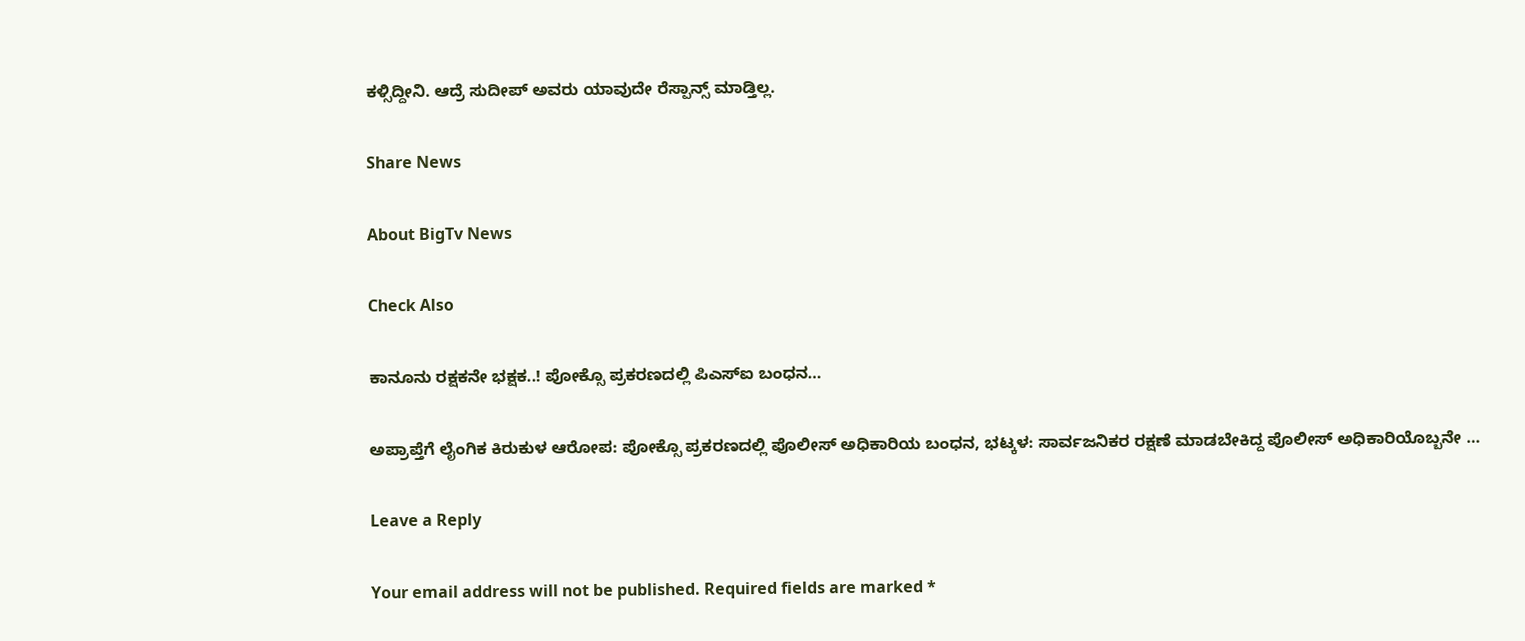ಕಳ್ಸಿದ್ದೀನಿ. ಆದ್ರೆ ಸುದೀಪ್ ಅವರು ಯಾವುದೇ ರೆಸ್ಪಾನ್ಸ್ ಮಾಡ್ತಿಲ್ಲ.

Share News

About BigTv News

Check Also

ಕಾನೂನು ರಕ್ಷಕನೇ ಭಕ್ಷಕ..! ಪೋಕ್ಸೊ ಪ್ರಕರಣದಲ್ಲಿ ಪಿಎಸ್‌ಐ ಬಂಧನ…

ಅಪ್ರಾಪ್ತೆಗೆ ಲೈಂಗಿಕ ಕಿರುಕುಳ ಆರೋಪ: ಪೋಕ್ಸೊ ಪ್ರಕರಣದಲ್ಲಿ ಪೊಲೀಸ್ ಅಧಿಕಾರಿಯ ಬಂಧನ, ಭಟ್ಕಳ: ಸಾರ್ವಜನಿಕರ ರಕ್ಷಣೆ ಮಾಡಬೇಕಿದ್ದ ಪೊಲೀಸ್ ಅಧಿಕಾರಿಯೊಬ್ಬನೇ …

Leave a Reply

Your email address will not be published. Required fields are marked *